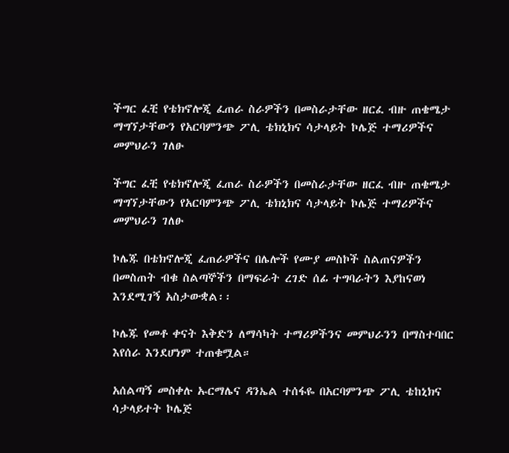ችግር ፈቺ የቴክኖሎጂ ፈጠራ ስራዎችን በመስራታቸው ዘርፈ ብዙ ጠቄሜታ ማግኘታቸውን የአርባምንጭ ፖሊ ቴክኒክና ሳታላይት ኮሌጅ ተማሪዎችና መምህራን ገለፁ

ችግር ፈቺ የቴክኖሎጂ ፈጠራ ስራዎችን በመስራታቸው ዘርፈ ብዙ ጠቄሜታ ማግኘታቸውን የአርባምንጭ ፖሊ ቴክኒክና ሳታላይት ኮሌጅ ተማሪዎችና መምህራን ገለፁ

ኮሌጁ በቴክኖሎጂ ፈጠራዎችና በሌሎች የሙያ መስኮች ስልጠናዎችን በመስጠት ብቁ ስልጣኞችን በማፍራት ረገድ ሰፊ ተግባራትን እያከናወነ እንደሚገኝ አስታውቋል፡፡

ኮሌጁ የመቶ ቀናት እቅድን ለማሳካት ተማሪዎችንና መምህራንን በማስተባበር እየሰራ እንደሆነም ተጠቁሟል።

አሰልጣኝ መስቀሉ ኡርማሌና ዳንኤል ተሰፋዬ በአርባምንጭ ፖሊ ቴከኒክና ሳታላይተት ኮሌጅ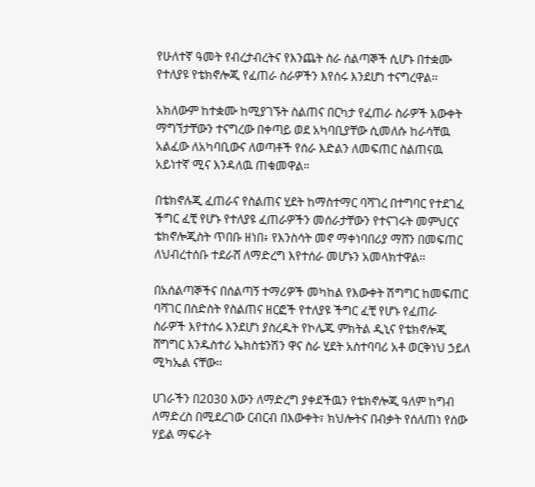የሁለተኛ ዓመት የብረታብረትና የእንጨት ስራ ሰልጣኞች ሲሆኑ በተቋሙ የተለያዩ የቴክኖሎጂ የፈጠራ ስራዎችን እየሰሩ እንደሆነ ተናግረዋል፡፡

አክለውም ከተቋሙ ከሚያገኙት ስልጠና በርካታ የፈጠራ ስራዎች እውቀት ማግኘታቸውን ተናግረው በቀጣይ ወደ አካባቢያቸው ሲመለሱ ከራሳቸዉ አልፈው ለአካባቢውና ለወጣቶች የሰራ እድልን ለመፍጠር ስልጠናዉ አይነተኛ ሚና እንዳለዉ ጠቁመዋል።

በቴክኖሉጂ ፈጠራና የስልጠና ሂደት ከማስተማር ባሻገረ በተግባር የተደገፈ ችግር ፈቺ የሆኑ የተለያዩ ፈጠራዎችን መሰራታቸውን የተናገሩት መምህርና ቴክኖሎጂስት ጥበቡ ዘነበ፥ የእንስሳት መኖ ማቀነባበሪያ ማሸን በመፍጠር ለህብረተሰቡ ተደራሸ ለማድረግ እየተሰራ መሆኑን አመላክተዋል፡፡

በአሰልጣኞችና በሰልጣኝ ተማሪዎች መካከል የእውቀት ሽግግር ከመፍጠር ባሻገር በስድስት የስልጠና ዘርፎች የተለያዩ ችግር ፈቺ የሆኑ የፈጠራ ስራዎች እየተሰሩ እንደሆነ ያስረዱት የኮሌጁ ምክትል ዲኒና የቴክኖሎጂ ሸግግር እንዱስተሪ ኤክስቴንሽን ዋና ስራ ሂደት አስተባባሪ አቶ ወርቅነህ ኃይለ ሚካኤል ናቸው፡፡

ሀገራችን በ2ዐ3ዐ እውን ለማድረግ ያቀደችዉን የቴክኖሎጂ ዓለም ከግብ ለማድረስ በሚደረገው ርብርብ በእውቀት፣ ክህሎትና በብቃት የሰለጠነ የሰው ሃይል ማፍራት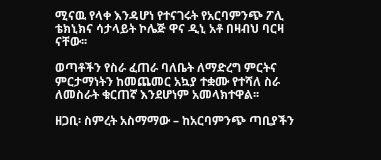ሚናዉ የላቀ እንዳሆነ የተናገሩት የአርባምንጭ ፖሊ ቴክኒክና ሳታላይት ኮሌጅ ዋና ዲኒ አቶ በዛብህ ባርዛ ናቸው፡፡

ወጣቶችን የስራ ፈጠራ ባለቤት ለማድረግ ምርትና ምርታማነትን ከመጨመር አኳያ ተቋሙ የተሻለ ስራ ለመስራት ቁርጠኛ እንደሆነም አመላክተዋል፡፡

ዘጋቢ፡ ስምረት አስማማው – ከአርባምንጭ ጣቢያችን